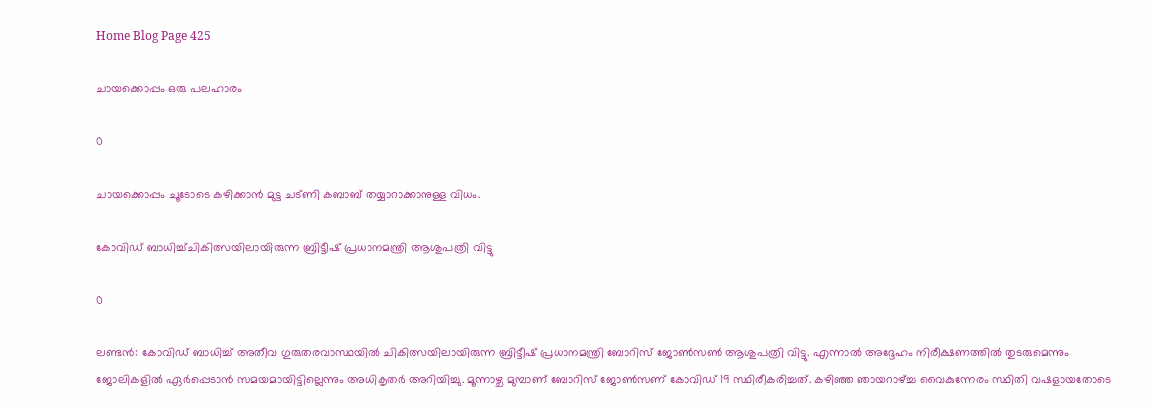Home Blog Page 425

ചായക്കൊപ്പം ഒരു പലഹാരം

0

ചായക്കൊപ്പം ചൂടോടെ കഴിക്കാൻ മുട്ട ചട്ണി കബാബ് തയ്യാറാക്കാനുള്ള വിധം.

കോവിഡ് ബാധിച്ച്ചികിത്സയിലായിരുന്ന ബ്രിട്ടീഷ് പ്രധാനമന്ത്രി ആശുപത്രി വിട്ടു

0

ലണ്ടന്‍: കോവിഡ് ബാധിച്ച് അതീവ ഗുരുതരവാസ്ഥയില്‍ ചികിത്സയിലായിരുന്ന ബ്രിട്ടീഷ് പ്രധാനമന്ത്രി ബോറിസ് ജോണ്‍സണ്‍ ആശുപത്രി വിട്ടു. എന്നാല്‍ അദ്ദേഹം നിരീക്ഷണത്തില്‍ തുടരുമെന്നും ജോലികളില്‍ ഏര്‍പ്പെടാന്‍ സമയമായിട്ടില്ലെന്നും അധികൃതര്‍ അറിയിച്ചു. മൂന്നാഴ്ച മുമ്പാണ് ബോറിസ് ജോണ്‍സണ് കോവിഡ് 19 സ്ഥിരീകരിച്ചത്. കഴിഞ്ഞ ഞായറാഴ്ച്ച വൈകുന്നേരം സ്ഥിതി വഷളായതോടെ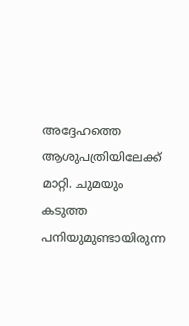അദ്ദേഹത്തെ ആശുപത്രിയിലേക്ക് മാറ്റി. ചുമയും കടുത്ത പനിയുമുണ്ടായിരുന്ന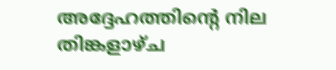അദ്ദേഹത്തിന്റെ നില തിങ്കളാഴ്ച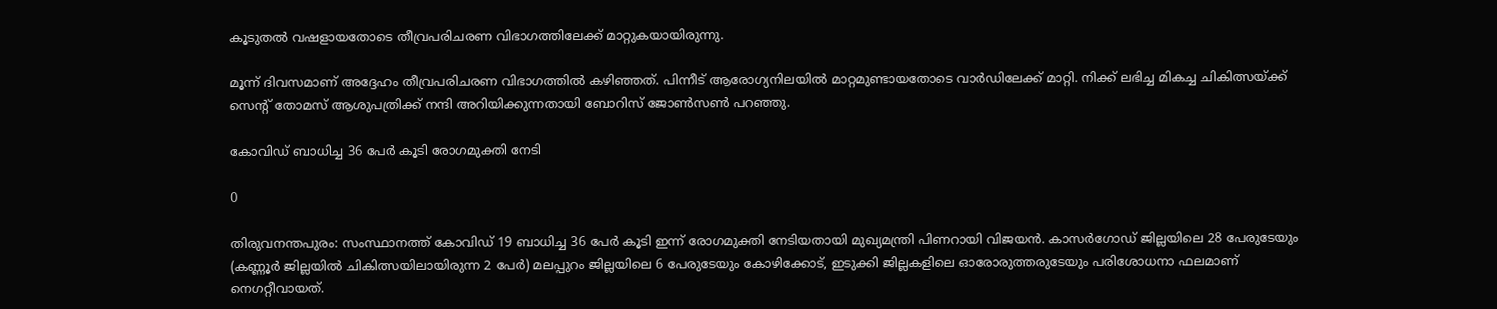കൂടുതല്‍ വഷളായതോടെ തീവ്രപരിചരണ വിഭാഗത്തിലേക്ക് മാറ്റുകയായിരുന്നു.

മൂന്ന് ദിവസമാണ് അദ്ദേഹം തീവ്രപരിചരണ വിഭാഗത്തില്‍ കഴിഞ്ഞത്. പിന്നീട് ആരോഗ്യനിലയില്‍ മാറ്റമുണ്ടായതോടെ വാര്‍ഡിലേക്ക് മാറ്റി. നിക്ക് ലഭിച്ച മികച്ച ചികിത്സയ്ക്ക് സെന്റ് തോമസ് ആശുപത്രിക്ക് നന്ദി അറിയിക്കുന്നതായി ബോറിസ് ജോണ്‍സണ്‍ പറഞ്ഞു.

കോവിഡ് ബാധിച്ച 36 പേര്‍ കൂടി രോഗമുക്തി നേടി

0

തിരുവനന്തപുരം: സംസ്ഥാനത്ത് കോവിഡ് 19 ബാധിച്ച 36 പേര്‍ കൂടി ഇന്ന് രോഗമുക്തി നേടിയതായി മുഖ്യമന്ത്രി പിണറായി വിജയന്‍. കാസര്‍ഗോഡ് ജില്ലയിലെ 28 പേരുടേയും (കണ്ണൂര്‍ ജില്ലയില്‍ ചികിത്സയിലായിരുന്ന 2 പേര്‍) മലപ്പുറം ജില്ലയിലെ 6 പേരുടേയും കോഴിക്കോട്, ഇടുക്കി ജില്ലകളിലെ ഓരോരുത്തരുടേയും പരിശോധനാ ഫലമാണ് നെഗറ്റീവായത്.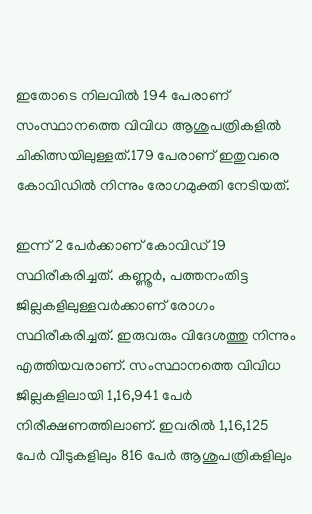ഇതോടെ നിലവില്‍ 194 പേരാണ് സംസ്ഥാനത്തെ വിവിധ ആശുപത്രികളില്‍ ചികിത്സയിലുള്ളത്.179 പേരാണ് ഇതുവരെ കോവിഡില്‍ നിന്നും രോഗമുക്തി നേടിയത്.

ഇന്ന് 2 പേര്‍ക്കാണ് കോവിഡ് 19 സ്ഥിരീകരിച്ചത്. കണ്ണൂര്‍, പത്തനംതിട്ട ജില്ലകളിലുള്ളവര്‍ക്കാണ് രോഗം സ്ഥിരീകരിച്ചത്. ഇരുവരും വിദേശത്തു നിന്നും എത്തിയവരാണ്. സംസ്ഥാനത്തെ വിവിധ ജില്ലകളിലായി 1,16,941 പേര്‍ നിരീക്ഷണത്തിലാണ്. ഇവരില്‍ 1,16,125 പേര്‍ വീടുകളിലും 816 പേര്‍ ആശുപത്രികളിലും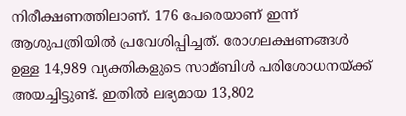നിരീക്ഷണത്തിലാണ്. 176 പേരെയാണ് ഇന്ന് ആശുപത്രിയില്‍ പ്രവേശിപ്പിച്ചത്. രോഗലക്ഷണങ്ങള്‍ ഉള്ള 14,989 വ്യക്തികളുടെ സാമ്ബിള്‍ പരിശോധനയ്ക്ക് അയച്ചിട്ടുണ്ട്. ഇതില്‍ ലഭ്യമായ 13,802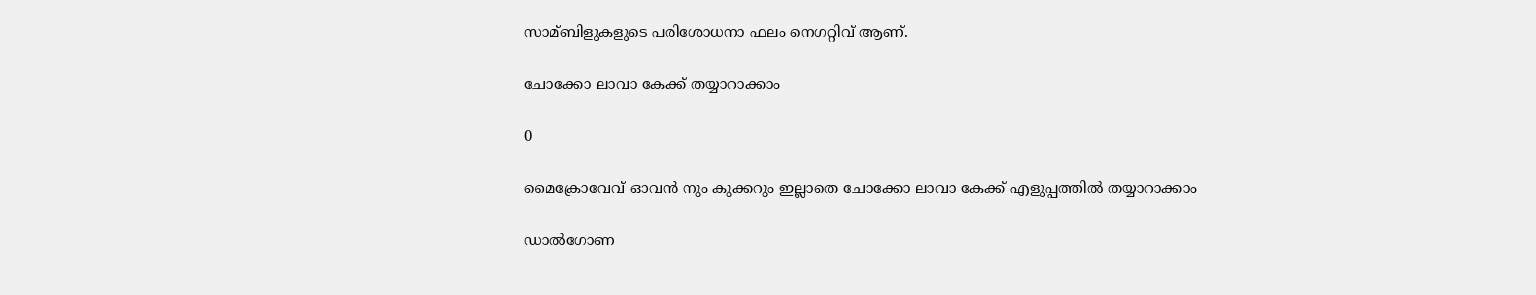സാമ്ബിളുകളുടെ പരിശോധനാ ഫലം നെഗറ്റിവ് ആണ്.

ചോക്കോ ലാവാ കേക്ക് തയ്യാറാക്കാം

0

മൈക്രോവേവ് ഓവൻ നും കുക്കറും ഇല്ലാതെ ചോക്കോ ലാവാ കേക്ക് എളുപ്പത്തിൽ തയ്യാറാക്കാം

ഡാൽഗോണ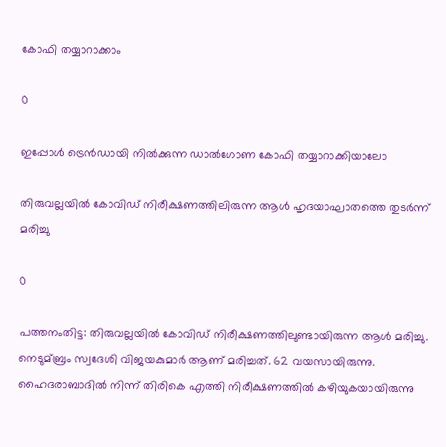കോഫി തയ്യാറാക്കാം

0

ഇപ്പോൾ ട്രെൻഡായി നിൽക്കുന്ന ഡാൽഗോണ കോഫി തയ്യാറാക്കിയാലോ

തിരുവല്ലയില്‍ കോവിഡ് നിരീക്ഷണത്തിലിരുന്ന ആള്‍ ഹൃദയാഘാതത്തെ തുടര്‍ന്ന് മരിച്ചു

0

പത്തനംതിട്ട: തിരുവല്ലയില്‍ കോവിഡ് നിരീക്ഷണത്തിലുണ്ടായിരുന്ന ആള്‍ മരിച്ചു. നെടുമ്ബ്രം സ്വദേശി വിജയകുമാര്‍ ആണ് മരിച്ചത്. 62 വയസായിരുന്നു. ഹൈദരാബാദില്‍ നിന്ന് തിരികെ എത്തി നിരീക്ഷണത്തില്‍ കഴിയുകയായിരുന്നു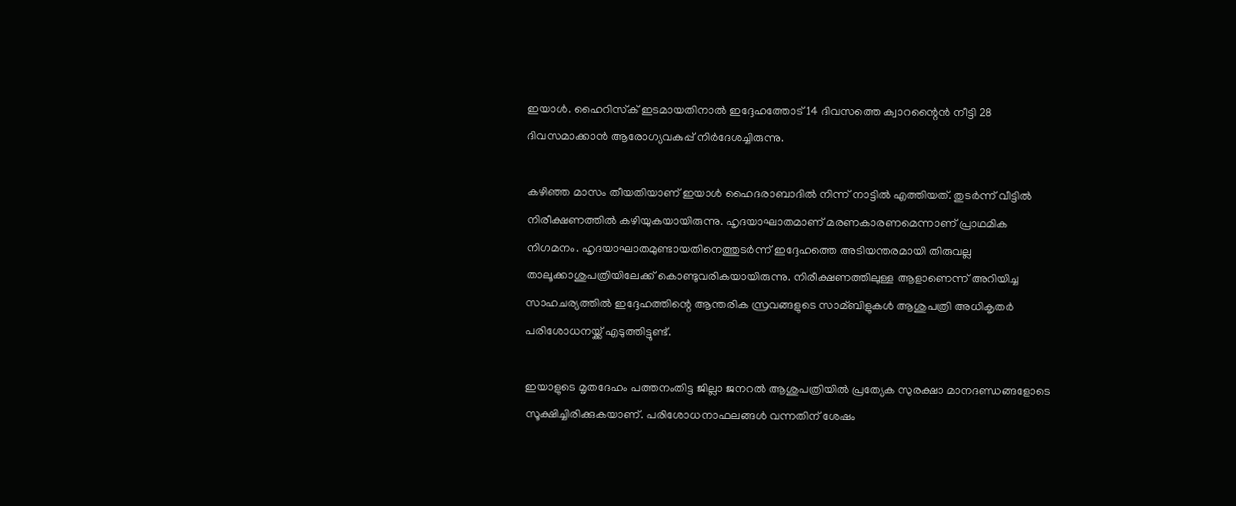ഇയാള്‍. ഹൈറിസ്‌ക് ഇടമായതിനാല്‍ ഇദ്ദേഹത്തോട് 14 ദിവസത്തെ ക്വാറന്റൈന്‍ നീട്ടി 28 ദിവസമാക്കാന്‍ ആരോഗ്യവകുപ്പ് നിര്‍ദേശച്ചിരുന്നു.

കഴിഞ്ഞ മാസം തീയതിയാണ് ഇയാള്‍ ഹൈദരാബാദില്‍ നിന്ന് നാട്ടില്‍ എത്തിയത്. തുടര്‍ന്ന് വീട്ടില്‍ നിരീക്ഷണത്തില്‍ കഴിയുകയായിരുന്നു. ഹൃദയാഘാതമാണ് മരണകാരണമെന്നാണ് പ്രാഥമിക നിഗമനം. ഹൃദയാഘാതമുണ്ടായതിനെത്തുടര്‍ന്ന് ഇദ്ദേഹത്തെ അടിയന്തരമായി തിരുവല്ല താലൂക്കാശുപത്രിയിലേക്ക് കൊണ്ടുവരികയായിരുന്നു. നിരീക്ഷണത്തിലുള്ള ആളാണെന്ന് അറിയിച്ച സാഹചര്യത്തില്‍ ഇദ്ദേഹത്തിന്റെ ആന്തരിക സ്രവങ്ങളുടെ സാമ്ബിളുകള്‍ ആശുപത്രി അധികൃതര്‍ പരിശോധനയ്ക്ക് എടുത്തിട്ടുണ്ട്.

ഇയാളുടെ മൃതദേഹം പത്തനംതിട്ട ജില്ലാ ജനറല്‍ ആശുപത്രിയില്‍ പ്രത്യേക സുരക്ഷാ മാനദണ്ഡങ്ങളോടെ സൂക്ഷിച്ചിരിക്കുകയാണ്. പരിശോധനാഫലങ്ങള്‍ വന്നതിന് ശേഷം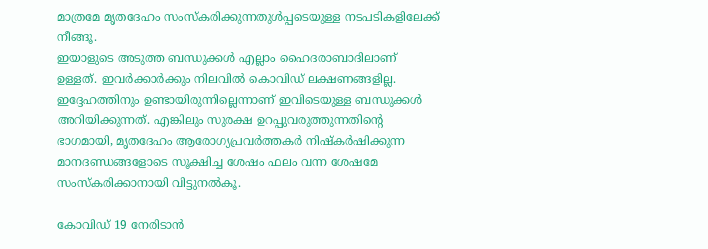മാത്രമേ മൃതദേഹം സംസ്‌കരിക്കുന്നതുള്‍പ്പടെയുള്ള നടപടികളിലേക്ക് നീങ്ങൂ.
ഇയാളുടെ അടുത്ത ബന്ധുക്കള്‍ എല്ലാം ഹൈദരാബാദിലാണ് ഉള്ളത്. ഇവര്‍ക്കാര്‍ക്കും നിലവില്‍ കൊവിഡ് ലക്ഷണങ്ങളില്ല. ഇദ്ദേഹത്തിനും ഉണ്ടായിരുന്നില്ലെന്നാണ് ഇവിടെയുള്ള ബന്ധുക്കള്‍ അറിയിക്കുന്നത്. എങ്കിലും സുരക്ഷ ഉറപ്പുവരുത്തുന്നതിന്റെ ഭാഗമായി, മൃതദേഹം ആരോഗ്യപ്രവര്‍ത്തകര്‍ നിഷ്‌കര്‍ഷിക്കുന്ന മാനദണ്ഡങ്ങളോടെ സൂക്ഷിച്ച ശേഷം ഫലം വന്ന ശേഷമേ സംസ്‌കരിക്കാനായി വിട്ടുനല്‍കൂ.

കോവിഡ് 19 നേരിടാന്‍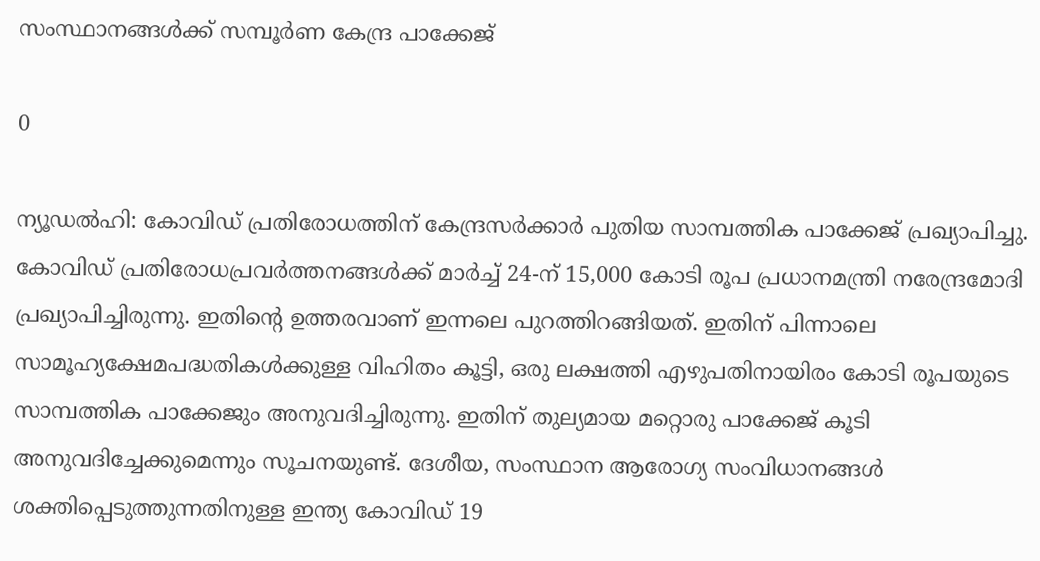സംസ്ഥാനങ്ങള്‍ക്ക് സമ്പൂര്‍ണ കേന്ദ്ര പാക്കേജ്

0

ന്യൂഡല്‍ഹി: കോവിഡ് പ്രതിരോധത്തിന് കേന്ദ്രസര്‍ക്കാര്‍ പുതിയ സാമ്പത്തിക പാക്കേജ് പ്രഖ്യാപിച്ചു. കോവിഡ് പ്രതിരോധപ്രവര്‍ത്തനങ്ങള്‍ക്ക് മാര്‍ച്ച് 24-ന് 15,000 കോടി രൂപ പ്രധാനമന്ത്രി നരേന്ദ്രമോദി പ്രഖ്യാപിച്ചിരുന്നു. ഇതിന്റെ ഉത്തരവാണ് ഇന്നലെ പുറത്തിറങ്ങിയത്. ഇതിന് പിന്നാലെ സാമൂഹ്യക്ഷേമപദ്ധതികള്‍ക്കുള്ള വിഹിതം കൂട്ടി, ഒരു ലക്ഷത്തി എഴുപതിനായിരം കോടി രൂപയുടെ സാമ്പത്തിക പാക്കേജും അനുവദിച്ചിരുന്നു. ഇതിന് തുല്യമായ മറ്റൊരു പാക്കേജ് കൂടി അനുവദിച്ചേക്കുമെന്നും സൂചനയുണ്ട്. ദേശീയ, സംസ്ഥാന ആരോഗ്യ സംവിധാനങ്ങള്‍ ശക്തിപ്പെടുത്തുന്നതിനുള്ള ഇന്ത്യ കോവിഡ് 19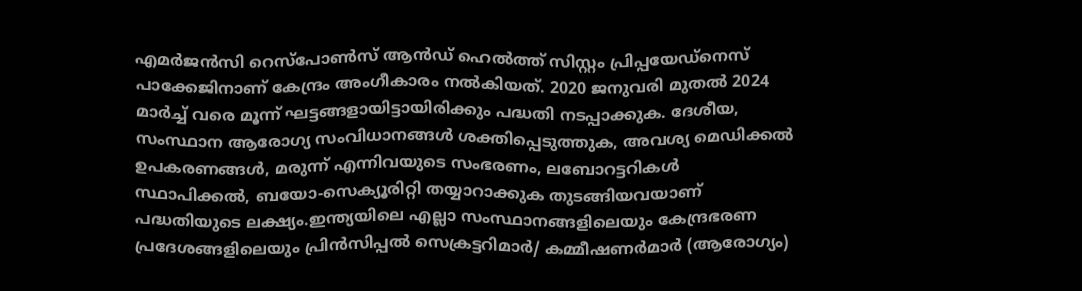എമര്‍ജന്‍സി റെസ്പോണ്‍സ് ആന്‍ഡ് ഹെല്‍ത്ത് സിസ്റ്റം പ്രിപ്പയേഡ്നെസ് പാക്കേജിനാണ് കേന്ദ്രം അംഗീകാരം നല്‍കിയത്. 2020 ജനുവരി മുതല്‍ 2024 മാര്‍ച്ച് വരെ മൂന്ന് ഘട്ടങ്ങളായിട്ടായിരിക്കും പദ്ധതി നടപ്പാക്കുക. ദേശീയ, സംസ്ഥാന ആരോഗ്യ സംവിധാനങ്ങള്‍ ശക്തിപ്പെടുത്തുക, അവശ്യ മെഡിക്കല്‍ ഉപകരണങ്ങള്‍, മരുന്ന് എന്നിവയുടെ സംഭരണം, ലബോറട്ടറികള്‍ സ്ഥാപിക്കല്‍, ബയോ-സെക്യൂരിറ്റി തയ്യാറാക്കുക തുടങ്ങിയവയാണ് പദ്ധതിയുടെ ലക്ഷ്യം.ഇന്ത്യയിലെ എല്ലാ സംസ്ഥാനങ്ങളിലെയും കേന്ദ്രഭരണ പ്രദേശങ്ങളിലെയും പ്രിന്‍സിപ്പല്‍ സെക്രട്ടറിമാര്‍/ കമ്മീഷണര്‍മാര്‍ (ആരോഗ്യം)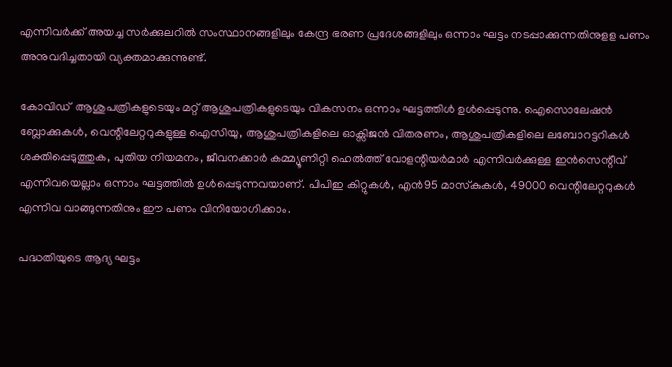എന്നിവര്‍ക്ക് അയച്ച സര്‍ക്കുലറില്‍ സംസ്ഥാനങ്ങളിലും കേന്ദ്ര ഭരണ പ്രദേശങ്ങളിലും ഒന്നാം ഘട്ടം നടപ്പാക്കുന്നതിനുളള പണം അനുവദിച്ചതായി വ്യക്തമാക്കുന്നുണ്ട്.

കോവിഡ്  ആശുപത്രികളുടെയും മറ്റ് ആശുപത്രികളുടെയും വികസനം ഒന്നാം ഘട്ടത്തിള്‍ ഉള്‍പ്പെടുന്നു. ഐസൊലേഷന്‍ ബ്ലോക്കുകള്‍, വെന്റിലേറ്ററുകളുള്ള ഐസിയു, ആശുപത്രികളിലെ ഓക്സിജന്‍ വിതരണം, ആശുപത്രികളിലെ ലബോറട്ടറികള്‍ ശക്തിപ്പെടുത്തുക, പുതിയ നിയമനം, ജീവനക്കാര്‍ കമ്മ്യൂണിറ്റി ഹെല്‍ത്ത് വോളന്റിയര്‍മാര്‍ എന്നിവര്‍ക്കുള്ള ഇന്‍സെന്റീവ് എന്നിവയെല്ലാം ഒന്നാം ഘട്ടത്തില്‍ ഉള്‍പ്പെടുന്നവയാണ്. പിപിഇ കിറ്റുകള്‍, എന്‍95 മാസ്‌കുകള്‍, 49000 വെന്റിലേറ്ററുകള്‍ എന്നിവ വാങ്ങുന്നതിനും ഈ പണം വിനിയോഗിക്കാം.

പദ്ധതിയുടെ ആദ്യ ഘട്ടം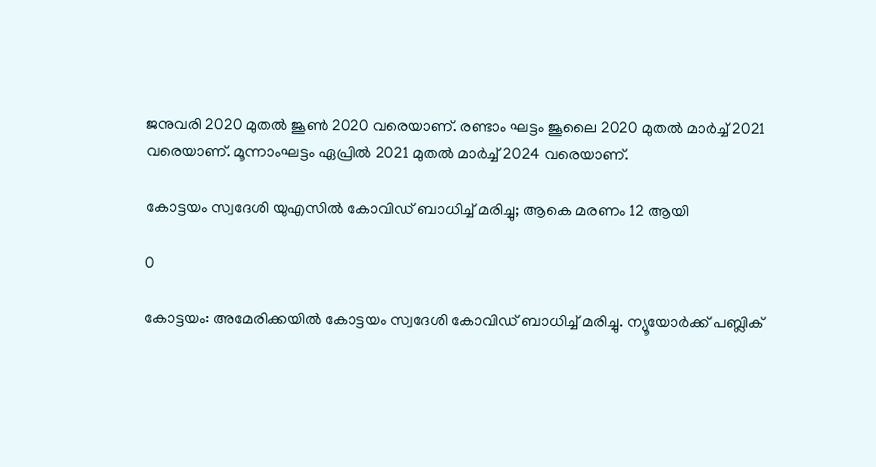ജനുവരി 2020 മുതല്‍ ജൂണ്‍ 2020 വരെയാണ്. രണ്ടാം ഘട്ടം ജൂലൈ 2020 മുതല്‍ മാര്‍ച്ച് 2021 വരെയാണ്. മൂന്നാംഘട്ടം ഏപ്രില്‍ 2021 മുതല്‍ മാര്‍ച്ച് 2024 വരെയാണ്.

കോട്ടയം സ്വദേശി യുഎസില്‍ കോവിഡ് ബാധിച്ച് മരിച്ചു; ആകെ മരണം 12 ആയി

0

കോട്ടയം: അമേരിക്കയില്‍ കോട്ടയം സ്വദേശി കോവിഡ് ബാധിച്ച് മരിച്ചു. ന്യൂയോര്‍ക്ക് പബ്ലിക്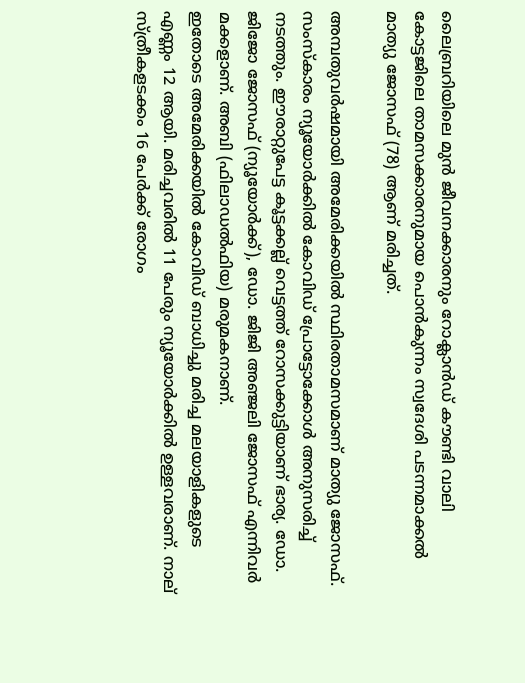ലൈബ്രറിയിലെ മുന്‍ ജീവനക്കാരനും റോക്ലാന്‍ഡ് കൗണ്ടി വാലി കോട്ടജിലെ താമസക്കാരനുമായ പൊന്‍കുന്നം സ്വദേശി പടന്നമാക്കല്‍ മാത്യു ജോസഫ് (78) ആണ് മരിച്ചത്.

അമ്പതുവര്‍ഷമായി അമേരിക്കയില്‍ സ്ഥിരതാമസമാണ് മാത്യു ജോസഫ്. സംസ്‌കാരം ന്യൂയോര്‍ക്കില്‍ കോവിഡ് പ്രോട്ടോക്കോള്‍ അനുസരിച്ച് നടത്തും. ഈരാറ്റുപേട്ട കൂട്ടക്കല്ല് വെട്ടത്ത് റോസക്കുട്ടിയാണ് ഭാര്യ. ഡോ. ജിജോ ജോസഫ് (ന്യൂയോര്‍ക്ക്), ഡോ. ജിജി അഞ്ജലി ജോസഫ് എന്നിവര്‍ മക്കളാണ്. അബി (ഫിലാഡല്‍ഫിയ) മരുമകനാണ്.
ഇതോടെ അമേരിക്കയില്‍ കോവിഡ് ബാധിച്ചു മരിച്ച മലയാളികളുടെ എണ്ണം 12 ആയി. മരിച്ചവരില്‍ 11 പേരും ന്യൂയോര്‍ക്കില്‍ ഉള്ളവരാണ്. നാല് സ്ത്രീകളടക്കം 16 പേര്‍ക്ക് രോഗം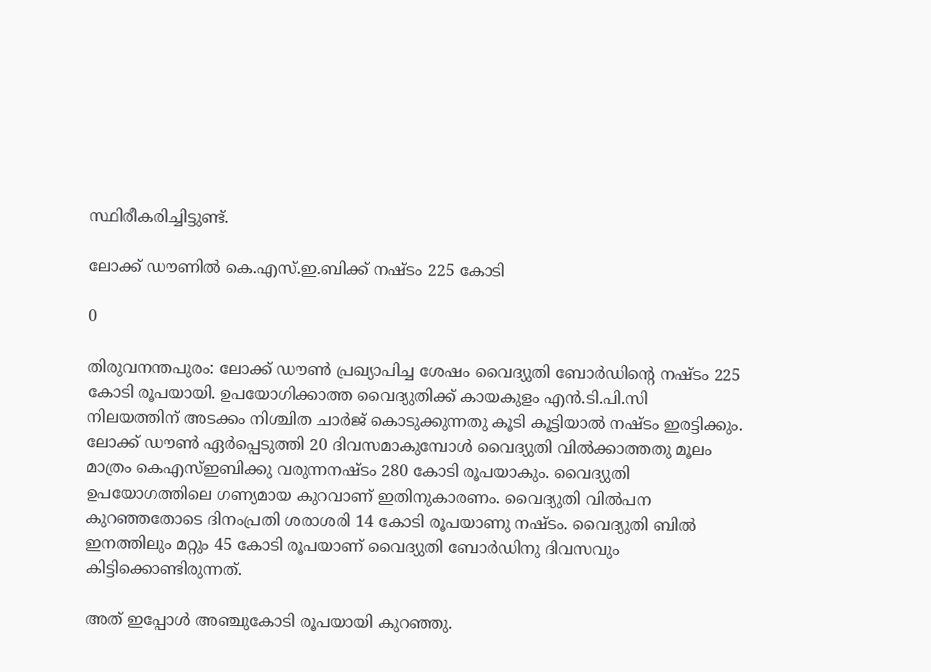സ്ഥിരീകരിച്ചിട്ടുണ്ട്.

ലോക്ക് ഡൗണില്‍ കെ.എസ്.ഇ.ബിക്ക് നഷ്ടം 225 കോടി

0

തിരുവനന്തപുരം: ലോക്ക് ഡൗണ്‍ പ്രഖ്യാപിച്ച ശേഷം വൈദ്യുതി ബോര്‍ഡിന്റെ നഷ്ടം 225 കോടി രൂപയായി. ഉപയോഗിക്കാത്ത വൈദ്യുതിക്ക് കായകുളം എന്‍.ടി.പി.സി നിലയത്തിന് അടക്കം നിശ്ചിത ചാര്‍ജ് കൊടുക്കുന്നതു കൂടി കൂട്ടിയാല്‍ നഷ്ടം ഇരട്ടിക്കും. ലോക്ക് ഡൗണ്‍ ഏര്‍പ്പെടുത്തി 20 ദിവസമാകുമ്പോള്‍ വൈദ്യുതി വില്‍ക്കാത്തതു മൂലം മാത്രം കെഎസ്ഇബിക്കു വരുന്നനഷ്ടം 280 കോടി രൂപയാകും. വൈദ്യുതി ഉപയോഗത്തിലെ ഗണ്യമായ കുറവാണ് ഇതിനുകാരണം. വൈദ്യുതി വില്‍പന കുറഞ്ഞതോടെ ദിനംപ്രതി ശരാശരി 14 കോടി രൂപയാണു നഷ്ടം. വൈദ്യുതി ബില്‍ ഇനത്തിലും മറ്റും 45 കോടി രൂപയാണ് വൈദ്യുതി ബോര്‍ഡിനു ദിവസവും കിട്ടിക്കൊണ്ടിരുന്നത്.

അത് ഇപ്പോള്‍ അഞ്ചുകോടി രൂപയായി കുറഞ്ഞു.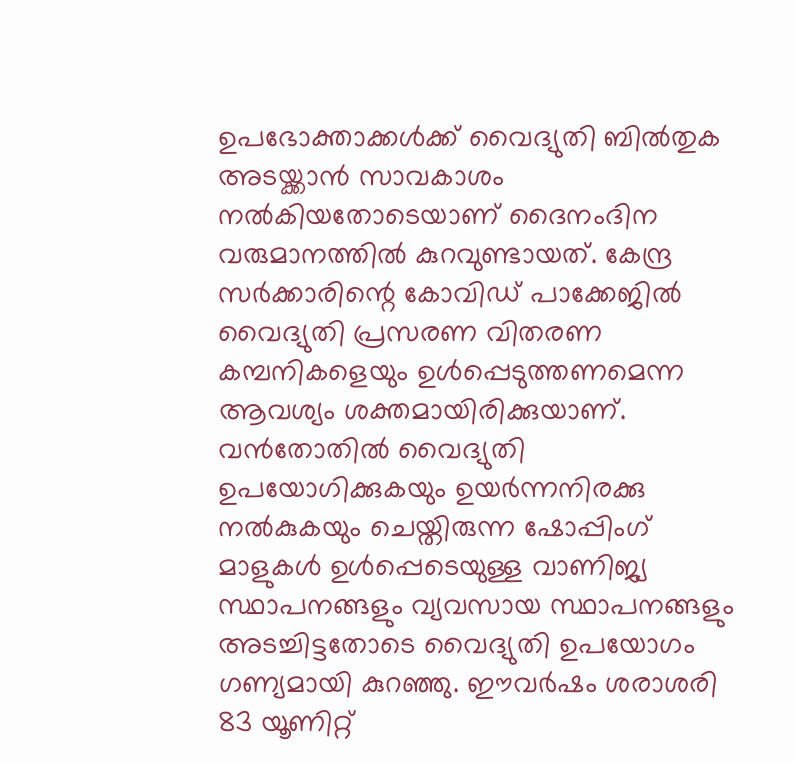ഉപഭോക്താക്കള്‍ക്ക് വൈദ്യുതി ബില്‍തുക അടയ്ക്കാന്‍ സാവകാശം നല്‍കിയതോടെയാണ് ദൈനംദിന വരുമാനത്തില്‍ കുറവുണ്ടായത്. കേന്ദ്ര സര്‍ക്കാരിന്റെ കോവിഡ് പാക്കേജില്‍ വൈദ്യുതി പ്രസരണ വിതരണ കമ്പനികളെയും ഉള്‍പ്പെടുത്തണമെന്ന ആവശ്യം ശക്തമായിരിക്കുയാണ്. വന്‍തോതില്‍ വൈദ്യുതി ഉപയോഗിക്കുകയും ഉയര്‍ന്നനിരക്കു നല്‍കുകയും ചെയ്തിരുന്ന ഷോപ്പിംഗ് മാളുകള്‍ ഉള്‍പ്പെടെയുള്ള വാണിജ്യ സ്ഥാപനങ്ങളും വ്യവസായ സ്ഥാപനങ്ങളും അടച്ചിട്ടതോടെ വൈദ്യുതി ഉപയോഗം ഗണ്യമായി കുറഞ്ഞു. ഈവര്‍ഷം ശരാശരി 83 യൂണിറ്റ്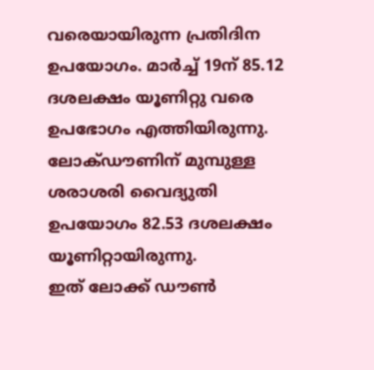വരെയായിരുന്ന പ്രതിദിന ഉപയോഗം. മാര്‍ച്ച് 19ന് 85.12 ദശലക്ഷം യൂണിറ്റു വരെ ഉപഭോഗം എത്തിയിരുന്നു. ലോക്ഡൗണിന് മുമ്പുള്ള ശരാശരി വൈദ്യുതി ഉപയോഗം 82.53 ദശലക്ഷം യൂണിറ്റായിരുന്നു.
ഇത് ലോക്ക് ഡൗണ്‍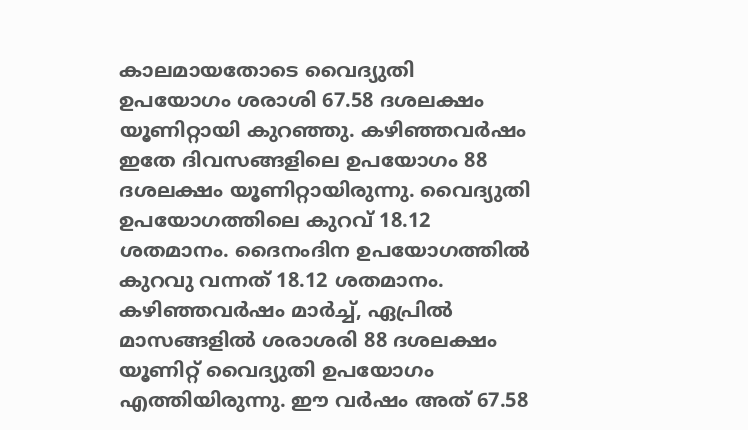കാലമായതോടെ വൈദ്യുതി ഉപയോഗം ശരാശി 67.58 ദശലക്ഷം യൂണിറ്റായി കുറഞ്ഞു. കഴിഞ്ഞവര്‍ഷം ഇതേ ദിവസങ്ങളിലെ ഉപയോഗം 88 ദശലക്ഷം യൂണിറ്റായിരുന്നു. വൈദ്യുതി ഉപയോഗത്തിലെ കുറവ് 18.12 ശതമാനം. ദൈനംദിന ഉപയോഗത്തില്‍ കുറവു വന്നത് 18.12 ശതമാനം. കഴിഞ്ഞവര്‍ഷം മാര്‍ച്ച്, ഏപ്രില്‍ മാസങ്ങളില്‍ ശരാശരി 88 ദശലക്ഷം യൂണിറ്റ് വൈദ്യുതി ഉപയോഗം എത്തിയിരുന്നു. ഈ വര്‍ഷം അത് 67.58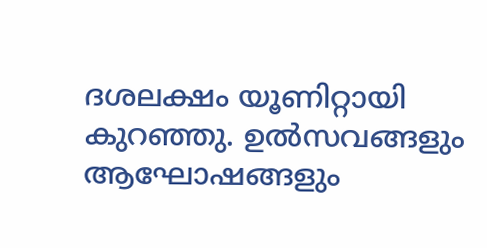ദശലക്ഷം യൂണിറ്റായി കുറഞ്ഞു. ഉല്‍സവങ്ങളും ആഘോഷങ്ങളും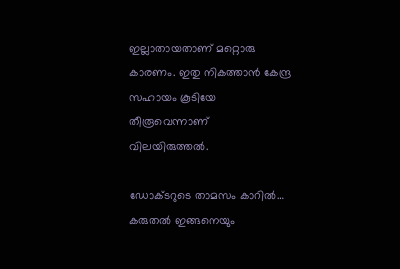ഇല്ലാതായതാണ് മറ്റൊരു കാരണം. ഇതു നികത്താന്‍ കേന്ദ്ര സഹായം കൂടിയേ തീരൂവെന്നാണ് വിലയിരുത്തല്‍.

ഡോക്ടറുടെ താമസം കാറില്‍… കരുതല്‍ ഇങ്ങനെയും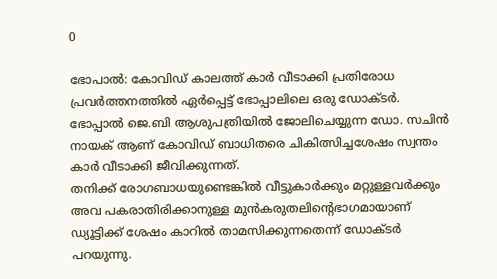0

ഭോപാല്‍: കോവിഡ് കാലത്ത് കാര്‍ വീടാക്കി പ്രതിരോധ പ്രവര്‍ത്തനത്തില്‍ ഏര്‍പ്പെട്ട് ഭോപ്പാലിലെ ഒരു ഡോക്ടര്‍. ഭോപ്പാല്‍ ജെ.ബി ആശുപത്രിയില്‍ ജോലിചെയ്യുന്ന ഡോ. സചിന്‍ നായക് ആണ് കോവിഡ് ബാധിതരെ ചികിത്സിച്ചശേഷം സ്വന്തം കാര്‍ വീടാക്കി ജീവിക്കുന്നത്.
തനിക്ക് രോഗബാധയുണ്ടെങ്കില്‍ വീട്ടുകാര്‍ക്കും മറ്റുള്ളവര്‍ക്കും അവ പകരാതിരിക്കാനുള്ള മുന്‍കരുതലിന്റെഭാഗമായാണ് ഡ്യൂട്ടിക്ക് ശേഷം കാറില്‍ താമസിക്കുന്നതെന്ന് ഡോക്ടര്‍ പറയുന്നു.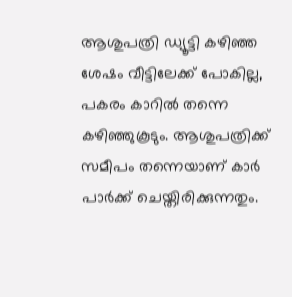ആശുപത്രി ഡ്യൂട്ടി കഴിഞ്ഞ ശേഷം വീട്ടിലേക്ക് പോകില്ല, പകരം കാറില്‍ തന്നെ കഴിഞ്ഞുകൂടും. ആശുപത്രിക്ക് സമീപം തന്നെയാണ് കാര്‍ പാര്‍ക്ക് ചെയ്തിരിക്കുന്നതും.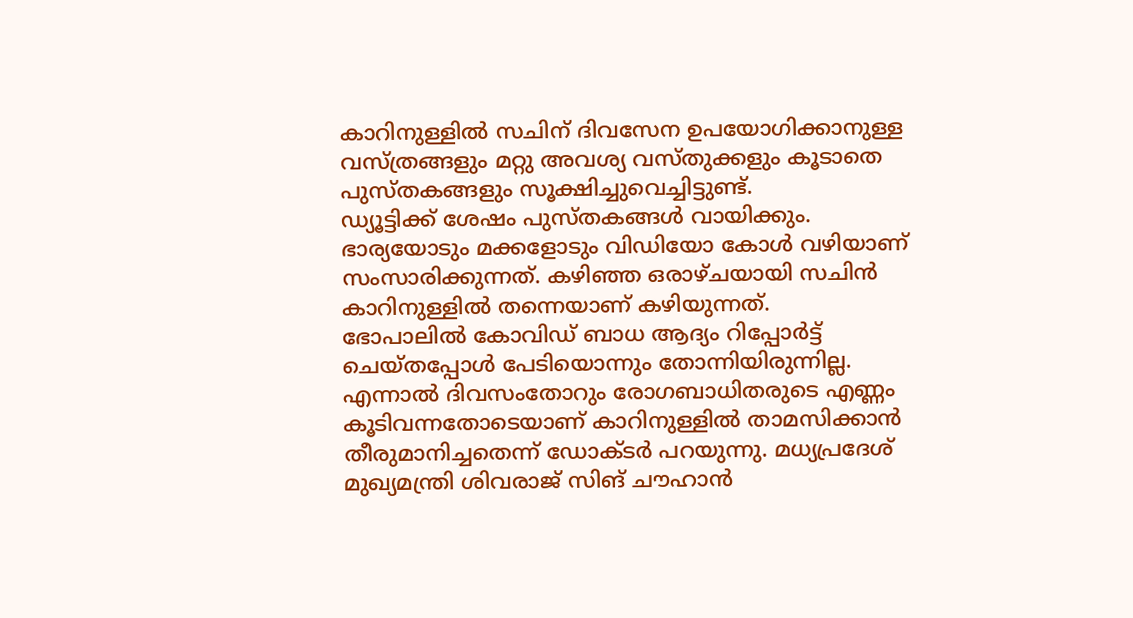കാറിനുള്ളില്‍ സചിന് ദിവസേന ഉപയോഗിക്കാനുള്ള വസ്ത്രങ്ങളും മറ്റു അവശ്യ വസ്തുക്കളും കൂടാതെ പുസ്തകങ്ങളും സൂക്ഷിച്ചുവെച്ചിട്ടുണ്ട്.
ഡ്യൂട്ടിക്ക് ശേഷം പുസ്തകങ്ങള്‍ വായിക്കും. ഭാര്യയോടും മക്കളോടും വിഡിയോ കോള്‍ വഴിയാണ് സംസാരിക്കുന്നത്. കഴിഞ്ഞ ഒരാഴ്ചയായി സചിന്‍ കാറിനുള്ളില്‍ തന്നെയാണ് കഴിയുന്നത്.
ഭോപാലില്‍ കോവിഡ് ബാധ ആദ്യം റിപ്പോര്‍ട്ട് ചെയ്തപ്പോള്‍ പേടിയൊന്നും തോന്നിയിരുന്നില്ല. എന്നാല്‍ ദിവസംതോറും രോഗബാധിതരുടെ എണ്ണം കൂടിവന്നതോടെയാണ് കാറിനുള്ളില്‍ താമസിക്കാന്‍ തീരുമാനിച്ചതെന്ന് ഡോക്ടര്‍ പറയുന്നു. മധ്യപ്രദേശ് മുഖ്യമന്ത്രി ശിവരാജ് സിങ് ചൗഹാന്‍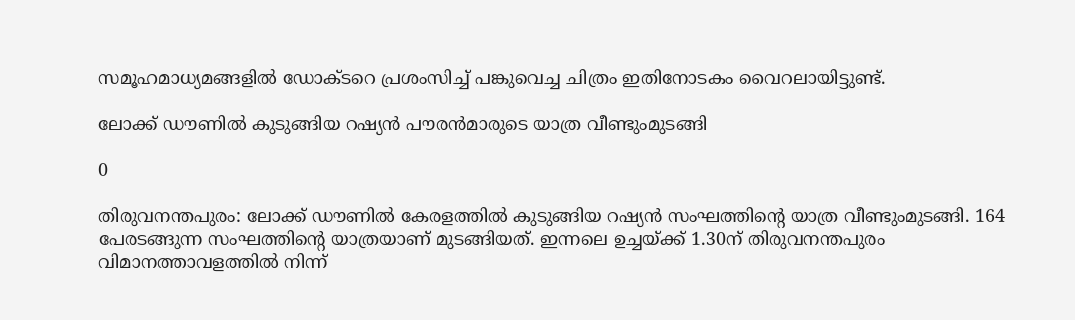സമൂഹമാധ്യമങ്ങളില്‍ ഡോക്ടറെ പ്രശംസിച്ച് പങ്കുവെച്ച ചിത്രം ഇതിനോടകം വൈറലായിട്ടുണ്ട്.

ലോക്ക് ഡൗണില്‍ കുടുങ്ങിയ റഷ്യന്‍ പൗരന്‍മാരുടെ യാത്ര വീണ്ടുംമുടങ്ങി

0

തിരുവനന്തപുരം: ലോക്ക് ഡൗണില്‍ കേരളത്തില്‍ കുടുങ്ങിയ റഷ്യന്‍ സംഘത്തിന്റെ യാത്ര വീണ്ടുംമുടങ്ങി. 164 പേരടങ്ങുന്ന സംഘത്തിന്റെ യാത്രയാണ് മുടങ്ങിയത്. ഇന്നലെ ഉച്ചയ്ക്ക് 1.30ന് തിരുവനന്തപുരം വിമാനത്താവളത്തില്‍ നിന്ന്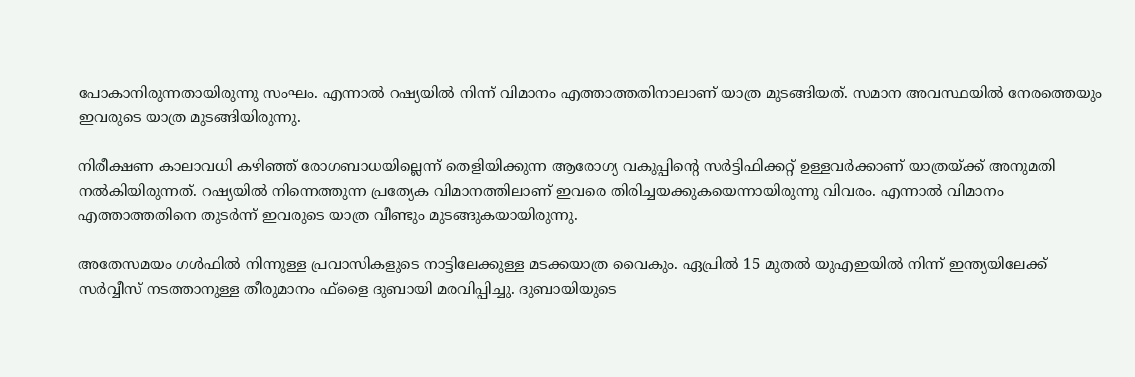പോകാനിരുന്നതായിരുന്നു സംഘം. എന്നാല്‍ റഷ്യയില്‍ നിന്ന് വിമാനം എത്താത്തതിനാലാണ് യാത്ര മുടങ്ങിയത്. സമാന അവസ്ഥയില്‍ നേരത്തെയും ഇവരുടെ യാത്ര മുടങ്ങിയിരുന്നു.

നിരീക്ഷണ കാലാവധി കഴിഞ്ഞ് രോഗബാധയില്ലെന്ന് തെളിയിക്കുന്ന ആരോഗ്യ വകുപ്പിന്റെ സര്‍ട്ടിഫിക്കറ്റ് ഉള്ളവര്‍ക്കാണ് യാത്രയ്ക്ക് അനുമതി നല്‍കിയിരുന്നത്. റഷ്യയില്‍ നിന്നെത്തുന്ന പ്രത്യേക വിമാനത്തിലാണ് ഇവരെ തിരിച്ചയക്കുകയെന്നായിരുന്നു വിവരം. എന്നാല്‍ വിമാനം എത്താത്തതിനെ തുടര്‍ന്ന് ഇവരുടെ യാത്ര വീണ്ടും മുടങ്ങുകയായിരുന്നു.

അതേസമയം ഗള്‍ഫില്‍ നിന്നുള്ള പ്രവാസികളുടെ നാട്ടിലേക്കുള്ള മടക്കയാത്ര വൈകും. ഏപ്രില്‍ 15 മുതല്‍ യുഎഇയില്‍ നിന്ന് ഇന്ത്യയിലേക്ക് സര്‍വ്വീസ് നടത്താനുള്ള തീരുമാനം ഫ്ളൈ ദുബായി മരവിപ്പിച്ചു. ദുബായിയുടെ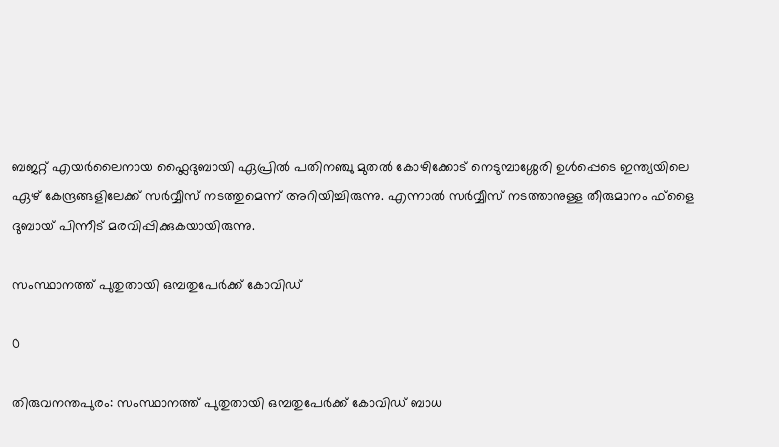ബജറ്റ് എയര്‍ലൈനായ ഫ്ലൈദുബായി ഏപ്രില്‍ പതിനഞ്ചു മുതല്‍ കോഴിക്കോട് നെടുമ്പാശ്ശേരി ഉള്‍പ്പെടെ ഇന്ത്യയിലെ ഏഴ് കേന്ദ്രങ്ങളിലേക്ക് സര്‍വ്വീസ് നടത്തുമെന്ന് അറിയിച്ചിരുന്നു. എന്നാല്‍ സര്‍വ്വീസ് നടത്താനുള്ള തീരുമാനം ഫ്ളൈ ദുബായ് പിന്നീട് മരവിപ്പിക്കുകയായിരുന്നു.

സംസ്ഥാനത്ത് പുതുതായി ഒമ്പതുപേര്‍ക്ക് കോവിഡ്

0

തിരുവനന്തപുരം: സംസ്ഥാനത്ത് പുതുതായി ഒമ്പതുപേര്‍ക്ക് കോവിഡ് ബാധ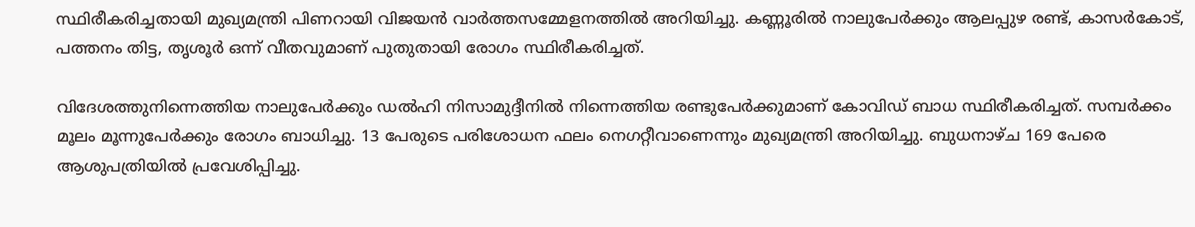സ്ഥിരീകരിച്ചതായി മുഖ്യമന്ത്രി പിണറായി വിജയന്‍ വാര്‍ത്തസമ്മേളനത്തില്‍ അറിയിച്ചു. കണ്ണൂരില്‍ നാലുപേര്‍ക്കും ആലപ്പുഴ രണ്ട്, കാസര്‍കോട്, പത്തനം തിട്ട, തൃശൂര്‍ ഒന്ന് വീതവുമാണ് പുതുതായി രോഗം സ്ഥിരീകരിച്ചത്.

വിദേശത്തുനിന്നെത്തിയ നാലുപേര്‍ക്കും ഡല്‍ഹി നിസാമുദ്ദീനില്‍ നിന്നെത്തിയ രണ്ടുപേര്‍ക്കുമാണ് കോവിഡ് ബാധ സ്ഥിരീകരിച്ചത്. സമ്പര്‍ക്കം മൂലം മൂന്നുപേര്‍ക്കും രോഗം ബാധിച്ചു. 13 പേരുടെ പരിശോധന ഫലം നെഗറ്റീവാണെന്നും മുഖ്യമന്ത്രി അറിയിച്ചു. ബുധനാഴ്ച 169 പേരെ ആശുപത്രിയില്‍ പ്രവേശിപ്പിച്ചു.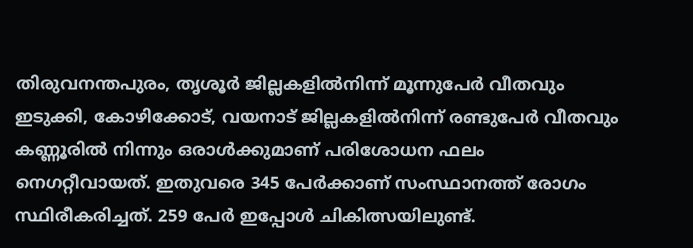തിരുവനന്തപുരം, തൃശൂര്‍ ജില്ലകളില്‍നിന്ന് മൂന്നുപേര്‍ വീതവും ഇടുക്കി, കോഴിക്കോട്, വയനാട് ജില്ലകളില്‍നിന്ന് രണ്ടുപേര്‍ വീതവും കണ്ണൂരില്‍ നിന്നും ഒരാള്‍ക്കുമാണ് പരിശോധന ഫലം നെഗറ്റീവായത്. ഇതുവരെ 345 പേര്‍ക്കാണ് സംസ്ഥാനത്ത് രോഗം സ്ഥിരീകരിച്ചത്. 259 പേര്‍ ഇപ്പോള്‍ ചികിത്സയിലുണ്ട്.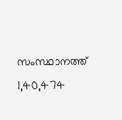സംസ്ഥാനത്ത് 1,40,474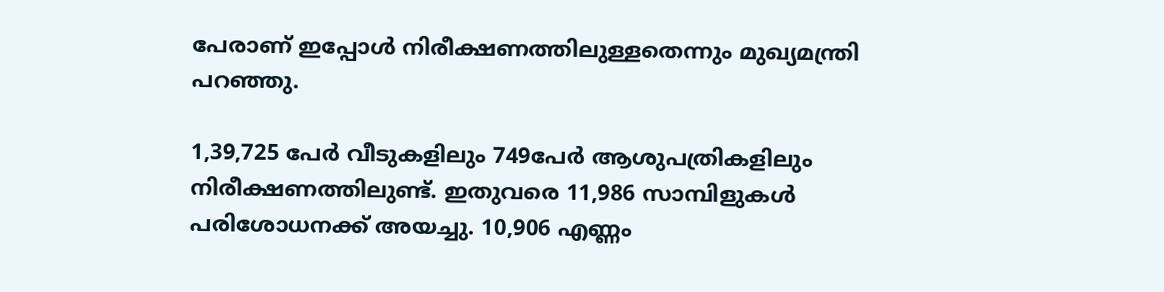പേരാണ് ഇപ്പോള്‍ നിരീക്ഷണത്തിലുള്ളതെന്നും മുഖ്യമന്ത്രി പറഞ്ഞു.

1,39,725 പേര്‍ വീടുകളിലും 749പേര്‍ ആശുപത്രികളിലും നിരീക്ഷണത്തിലുണ്ട്. ഇതുവരെ 11,986 സാമ്പിളുകള്‍ പരിശോധനക്ക് അയച്ചു. 10,906 എണ്ണം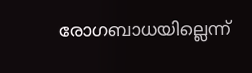രോഗബാധയില്ലെന്ന്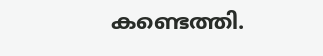കണ്ടെത്തി.